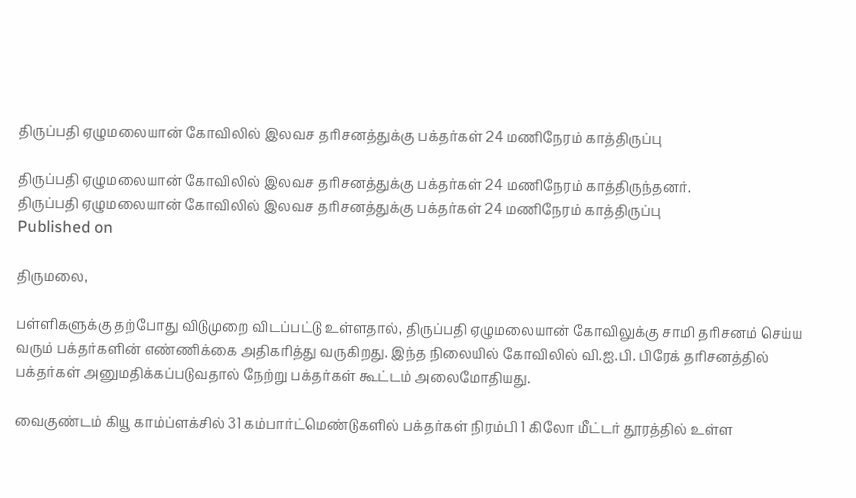திருப்பதி ஏழுமலையான் கோவிலில் இலவச தரிசனத்துக்கு பக்தர்கள் 24 மணிநேரம் காத்திருப்பு

திருப்பதி ஏழுமலையான் கோவிலில் இலவச தரிசனத்துக்கு பக்தர்கள் 24 மணிநேரம் காத்திருந்தனர்.
திருப்பதி ஏழுமலையான் கோவிலில் இலவச தரிசனத்துக்கு பக்தர்கள் 24 மணிநேரம் காத்திருப்பு
Published on

திருமலை,

பள்ளிகளுக்கு தற்போது விடுமுறை விடப்பட்டு உள்ளதால், திருப்பதி ஏழுமலையான் கோவிலுக்கு சாமி தரிசனம் செய்ய வரும் பக்தர்களின் எண்ணிக்கை அதிகரித்து வருகிறது. இந்த நிலையில் கோவிலில் வி.ஐ.பி. பிரேக் தரிசனத்தில் பக்தர்கள் அனுமதிக்கப்படுவதால் நேற்று பக்தர்கள் கூட்டம் அலைமோதியது.

வைகுண்டம் கியூ காம்ப்ளக்சில் 31 கம்பார்ட்மெண்டுகளில் பக்தர்கள் நிரம்பி 1 கிலோ மீட்டர் தூரத்தில் உள்ள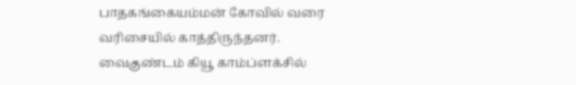பாதகங்கையம்மன் கோவில் வரை வரிசையில் காத்திருந்தனர். வைகுண்டம் கியூ காம்ப்ளக்சில்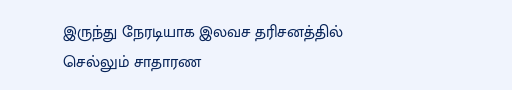இருந்து நேரடியாக இலவச தரிசனத்தில் செல்லும் சாதாரண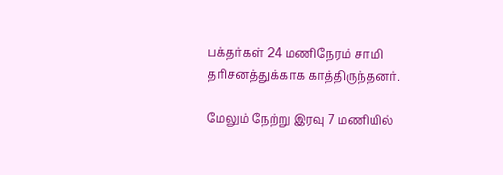பக்தர்கள் 24 மணிநேரம் சாமி தரிசனத்துக்காக காத்திருந்தனர்.

மேலும் நேற்று இரவு 7 மணியில்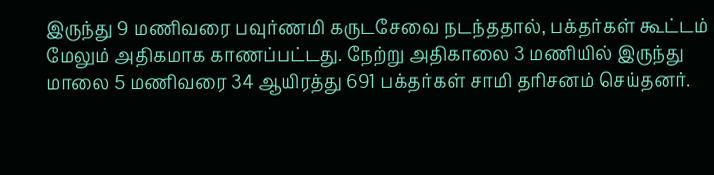இருந்து 9 மணிவரை பவுர்ணமி கருடசேவை நடந்ததால், பக்தர்கள் கூட்டம் மேலும் அதிகமாக காணப்பட்டது. நேற்று அதிகாலை 3 மணியில் இருந்து மாலை 5 மணிவரை 34 ஆயிரத்து 691 பக்தர்கள் சாமி தரிசனம் செய்தனர்.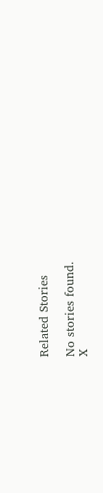Related Stories

No stories found.
X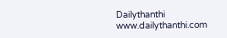Dailythanthi
www.dailythanthi.com